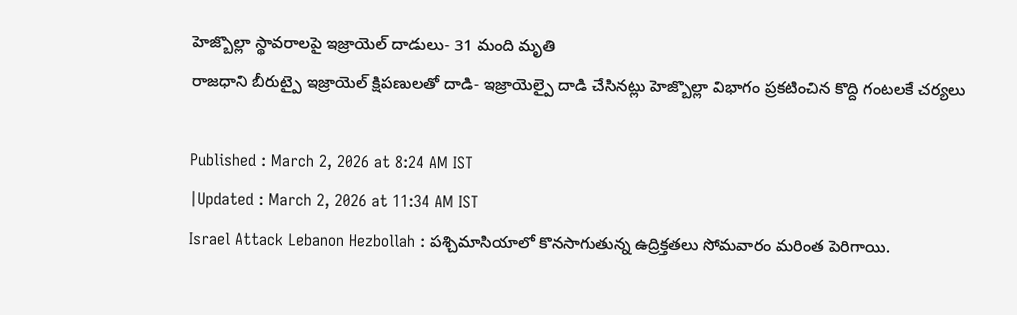హెజ్బొల్లా స్థావరాలపై ఇజ్రాయెల్ దాడులు- 31 మంది మృతి
రాజధాని బీరుట్పై ఇజ్రాయెల్ క్షిపణులతో దాడి- ఇజ్రాయెల్పై దాడి చేసినట్లు హెజ్బొల్లా విభాగం ప్రకటించిన కొద్ది గంటలకే చర్యలు

Published : March 2, 2026 at 8:24 AM IST
|Updated : March 2, 2026 at 11:34 AM IST
Israel Attack Lebanon Hezbollah : పశ్చిమాసియాలో కొనసాగుతున్న ఉద్రిక్తతలు సోమవారం మరింత పెరిగాయి.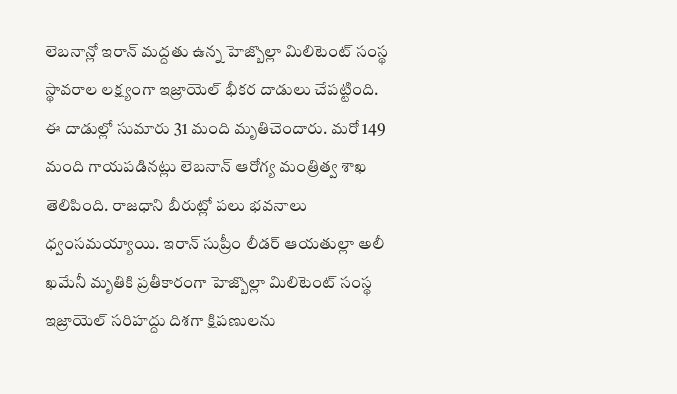లెబనాన్లో ఇరాన్ మద్దతు ఉన్న హెజ్బొల్లా మిలిటెంట్ సంస్థ స్థావరాల లక్ష్యంగా ఇజ్రాయెల్ భీకర దాడులు చేపట్టింది. ఈ దాడుల్లో సుమారు 31 మంది మృతిచెందారు. మరో 149 మంది గాయపడినట్లు లెబనాన్ ఆరోగ్య మంత్రిత్వ శాఖ తెలిపింది. రాజధాని బీరుట్లో పలు భవనాలు ధ్వంసమయ్యాయి. ఇరాన్ సుప్రీం లీడర్ ఆయతుల్లా అలీ ఖమేనీ మృతికి ప్రతీకారంగా హెజ్బొల్లా మిలిటెంట్ సంస్థ ఇజ్రాయెల్ సరిహద్దు దిశగా క్షిపణులను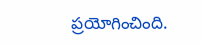ప్రయోగించింది.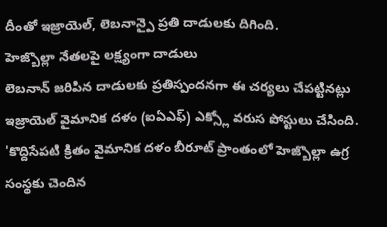దీంతో ఇజ్రాయెల్, లెబనాన్పై ప్రతి దాడులకు దిగింది.
హెజ్బొల్లా నేతలపై లక్ష్యంగా దాడులు
లెబనాన్ జరిపిన దాడులకు ప్రతిస్పందనగా ఈ చర్యలు చేపట్టినట్లు ఇజ్రాయెల్ వైమానిక దళం (ఐఏఎఫ్) ఎక్స్లో వరుస పోస్టులు చేసింది. 'కొద్దిసేపటి క్రితం వైమానిక దళం బీరూట్ ప్రాంతంలో హెజ్బొల్లా ఉగ్ర సంస్థకు చెందిన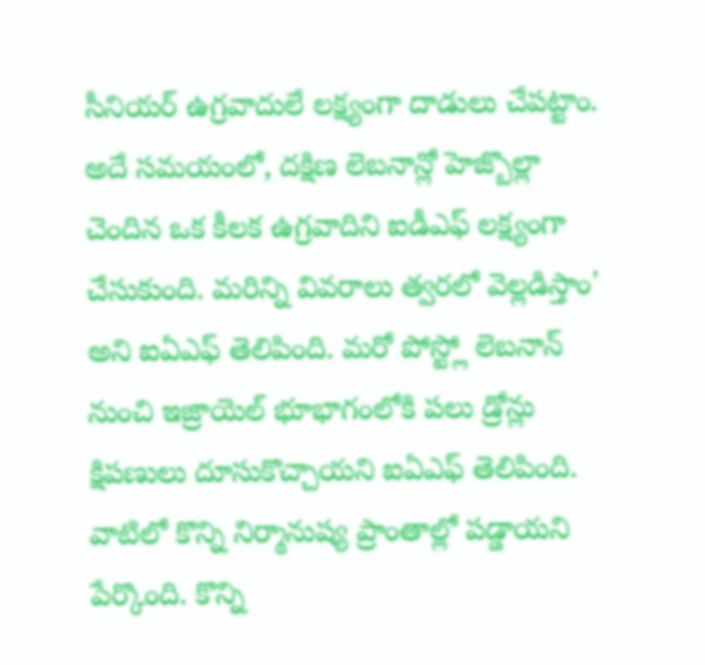సీనియర్ ఉగ్రవాదులే లక్ష్యంగా దాడులు చేపట్టాం. అదే సమయంలో, దక్షిణ లెబనాన్లో హెజ్బొల్లా చెందిన ఒక కీలక ఉగ్రవాదిని ఐడీఎఫ్ లక్ష్యంగా చేసుకుంది. మరిన్ని వివరాలు త్వరలో వెల్లడిస్తాం' అని ఐఏఎఫ్ తెలిపింది. మరో పోస్ట్లో లెబనాన్ నుంచి ఇజ్రాయెల్ భూభాగంలోకి పలు డ్రోన్లు క్షిపణులు దూసుకొచ్చాయని ఐఏఎఫ్ తెలిపింది. వాటిలో కొన్ని నిర్మానుష్య ప్రాంతాల్లో పడ్డాయని పేర్కొంది. కొన్ని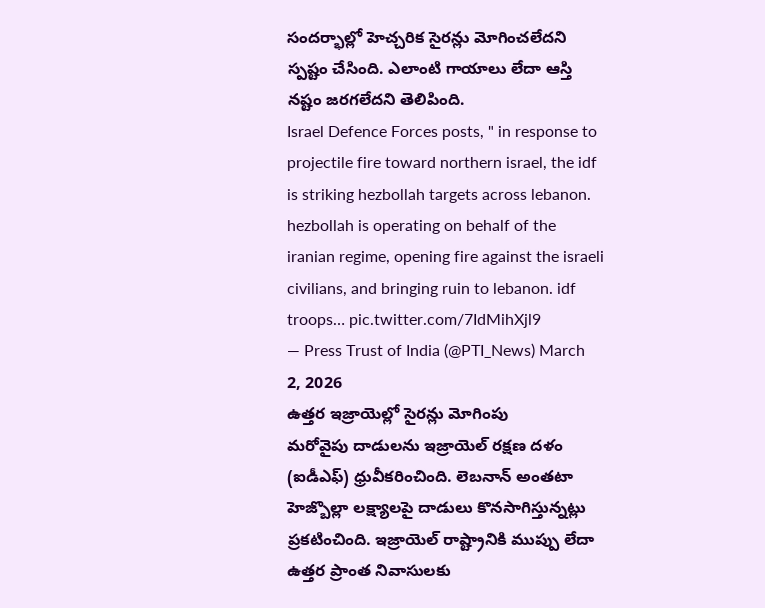సందర్భాల్లో హెచ్చరిక సైరన్లు మోగించలేదని స్పష్టం చేసింది. ఎలాంటి గాయాలు లేదా ఆస్తి నష్టం జరగలేదని తెలిపింది.
Israel Defence Forces posts, " in response to projectile fire toward northern israel, the idf is striking hezbollah targets across lebanon. hezbollah is operating on behalf of the iranian regime, opening fire against the israeli civilians, and bringing ruin to lebanon. idf troops… pic.twitter.com/7IdMihXjl9
— Press Trust of India (@PTI_News) March 2, 2026
ఉత్తర ఇజ్రాయెల్లో సైరన్లు మోగింపు
మరోవైపు దాడులను ఇజ్రాయెల్ రక్షణ దళం (ఐడీఎఫ్) ధ్రువీకరించింది. లెబనాన్ అంతటా హెజ్బొల్లా లక్ష్యాలపై దాడులు కొనసాగిస్తున్నట్లు ప్రకటించింది. ఇజ్రాయెల్ రాష్ట్రానికి ముప్పు లేదా ఉత్తర ప్రాంత నివాసులకు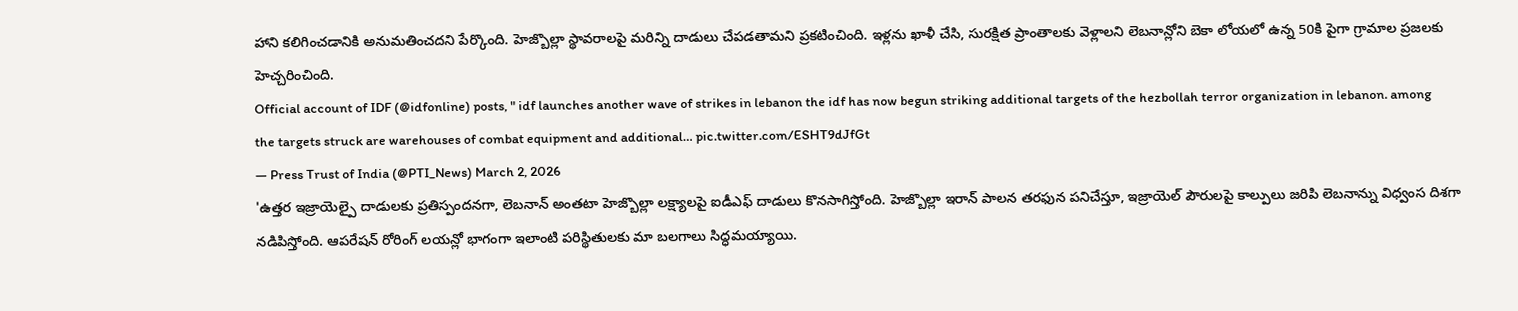హాని కలిగించడానికి అనుమతించదని పేర్కొంది. హెజ్బొల్లా స్థావరాలపై మరిన్ని దాడులు చేపడతామని ప్రకటించింది. ఇళ్లను ఖాళీ చేసి, సురక్షిత ప్రాంతాలకు వెళ్లాలని లెబనాన్లోని బెకా లోయలో ఉన్న 50కి పైగా గ్రామాల ప్రజలకు హెచ్చరించింది.
Official account of IDF (@idfonline) posts, " idf launches another wave of strikes in lebanon the idf has now begun striking additional targets of the hezbollah terror organization in lebanon. among the targets struck are warehouses of combat equipment and additional… pic.twitter.com/ESHT9dJfGt
— Press Trust of India (@PTI_News) March 2, 2026
'ఉత్తర ఇజ్రాయెల్పై దాడులకు ప్రతిస్పందనగా, లెబనాన్ అంతటా హెజ్బొల్లా లక్ష్యాలపై ఐడీఎఫ్ దాడులు కొనసాగిస్తోంది. హెజ్బొల్లా ఇరాన్ పాలన తరఫున పనిచేస్తూ, ఇజ్రాయెల్ పౌరులపై కాల్పులు జరిపి లెబనాన్ను విధ్వంస దిశగా నడిపిస్తోంది. ఆపరేషన్ రోరింగ్ లయన్లో భాగంగా ఇలాంటి పరిస్థితులకు మా బలగాలు సిద్ధమయ్యాయి.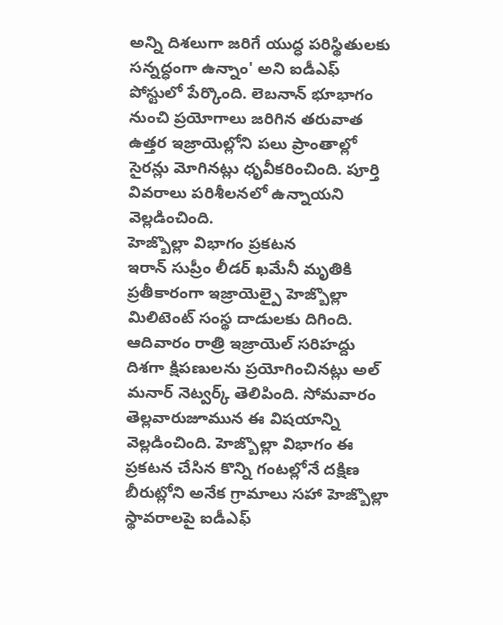అన్ని దిశలుగా జరిగే యుద్ధ పరిస్థితులకు సన్నద్ధంగా ఉన్నాం' అని ఐడీఎఫ్ పోస్టులో పేర్కొంది. లెబనాన్ భూభాగం నుంచి ప్రయోగాలు జరిగిన తరువాత ఉత్తర ఇజ్రాయెల్లోని పలు ప్రాంతాల్లో సైరన్లు మోగినట్లు ధృవీకరించింది. పూర్తి వివరాలు పరిశీలనలో ఉన్నాయని వెల్లడించింది.
హెజ్బొల్లా విభాగం ప్రకటన
ఇరాన్ సుప్రీం లీడర్ ఖమేనీ మృతికి ప్రతీకారంగా ఇజ్రాయెల్పై హెజ్బొల్లా మిలిటెంట్ సంస్థ దాడులకు దిగింది. ఆదివారం రాత్రి ఇజ్రాయెల్ సరిహద్దు దిశగా క్షిపణులను ప్రయోగించినట్లు అల్ మనార్ నెట్వర్క్ తెలిపింది. సోమవారం తెల్లవారుజూమున ఈ విషయాన్ని వెల్లడించింది. హెజ్బొల్లా విభాగం ఈ ప్రకటన చేసిన కొన్ని గంటల్లోనే దక్షిణ బీరుట్లోని అనేక గ్రామాలు సహా హెజ్బొల్లా స్థావరాలపై ఐడీఎఫ్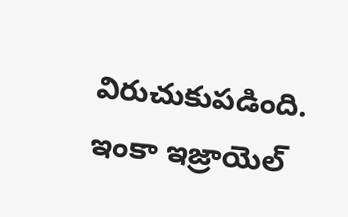విరుచుకుపడింది. ఇంకా ఇజ్రాయెల్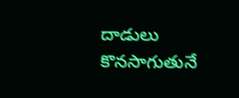దాడులు కొనసాగుతునే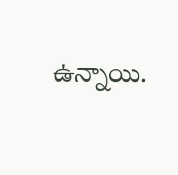ఉన్నాయి.